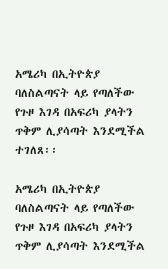አሜሪካ በኢትዮጵያ ባለስልጣናት ላይ የጣለችው የጉዞ እገዳ በአፍሪካ ያላትን ጥቅም ሊያሳጣት እንደሚችል ተገለጸ፡፡

አሜሪካ በኢትዮጵያ ባለስልጣናት ላይ የጣለችው የጉዞ እገዳ በአፍሪካ ያላትን ጥቅም ሊያሳጣት እንደሚችል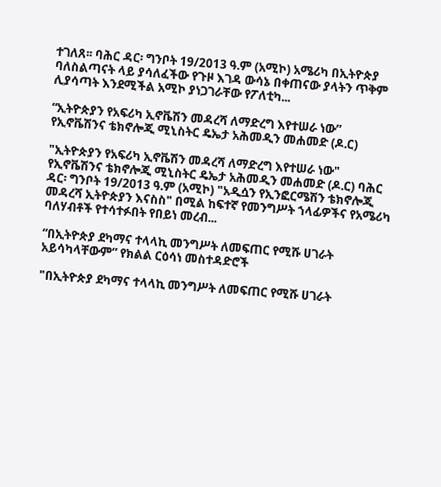ተገለጸ፡፡ ባሕር ዳር፡ ግንቦት 19/2013 ዓ.ም (አሚኮ) አሜሪካ በኢትዮጵያ ባለስልጣናት ላይ ያሳለፈችው የጉዞ እገዳ ውሳኔ በቀጠናው ያላትን ጥቅም ሊያሳጣት እንደሚችል አሚኮ ያነጋገራቸው የፖለቲካ...

“ኢትዮጵያን የአፍሪካ ኢኖቬሽን መዳረሻ ለማድረግ እየተሠራ ነው” የኢኖቬሽንና ቴክኖሎጂ ሚኒስትር ዴኤታ አሕመዲን መሐመድ (ዶ.ር)

"ኢትዮጵያን የአፍሪካ ኢኖቬሽን መዳረሻ ለማድረግ እየተሠራ ነው" የኢኖቬሽንና ቴክኖሎጂ ሚኒስትር ዴኤታ አሕመዲን መሐመድ (ዶ.ር) ባሕር ዳር፡ ግንቦት 19/2013 ዓ.ም (አሚኮ) "አዲሷን የኢንፎርሜሽን ቴክኖሎጂ መዳረሻ ኢትዮጵያን እናስስ" በሚል ከፍተኛ የመንግሥት ኀላፊዎችና የአሜሪካ ባለሃብቶች የተሳተፉበት የበይነ መረብ...

“በኢትዮጵያ ደካማና ተላላኪ መንግሥት ለመፍጠር የሚሹ ሀገራት አይሳካላቸውም” የክልል ርዕሳነ መስተዳድሮች

"በኢትዮጵያ ደካማና ተላላኪ መንግሥት ለመፍጠር የሚሹ ሀገራት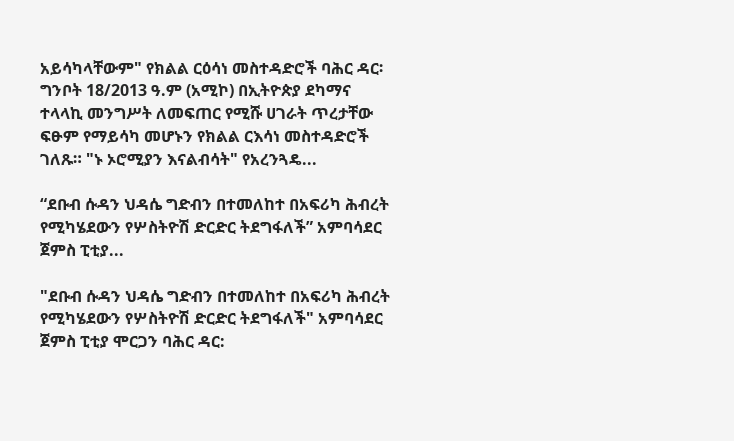አይሳካላቸውም" የክልል ርዕሳነ መስተዳድሮች ባሕር ዳር፡ ግንቦት 18/2013 ዓ.ም (አሚኮ) በኢትዮጵያ ደካማና ተላላኪ መንግሥት ለመፍጠር የሚሹ ሀገራት ጥረታቸው ፍፁም የማይሳካ መሆኑን የክልል ርእሳነ መስተዳድሮች ገለጹ። "ኑ ኦሮሚያን እናልብሳት" የአረንጓዴ...

“ደቡብ ሱዳን ህዳሴ ግድብን በተመለከተ በአፍሪካ ሕብረት የሚካሄደውን የሦስትዮሽ ድርድር ትደግፋለች” አምባሳደር ጀምስ ፒቲያ...

"ደቡብ ሱዳን ህዳሴ ግድብን በተመለከተ በአፍሪካ ሕብረት የሚካሄደውን የሦስትዮሽ ድርድር ትደግፋለች" አምባሳደር ጀምስ ፒቲያ ሞርጋን ባሕር ዳር: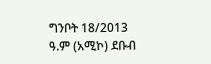ግንቦት 18/2013 ዓ.ም (አሚኮ) ደቡብ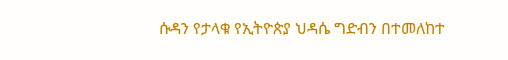ሱዳን የታላቁ የኢትዮጵያ ህዳሴ ግድብን በተመለከተ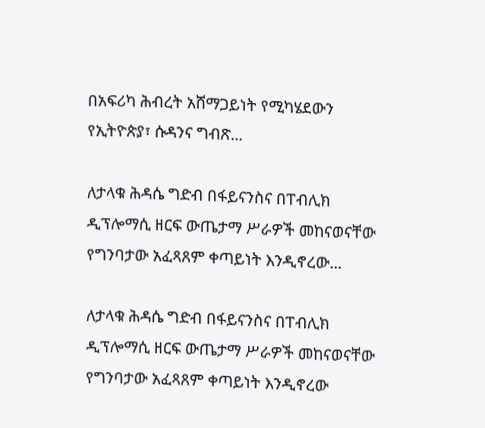በአፍሪካ ሕብረት አሸማጋይነት የሚካሄደውን የኢትዮጵያ፣ ሱዳንና ግብጽ...

ለታላቁ ሕዳሴ ግድብ በፋይናንስና በፐብሊክ ዲፕሎማሲ ዘርፍ ውጤታማ ሥራዎች መከናወናቸው የግንባታው አፈጻጸም ቀጣይነት እንዲኖረው...

ለታላቁ ሕዳሴ ግድብ በፋይናንስና በፐብሊክ ዲፕሎማሲ ዘርፍ ውጤታማ ሥራዎች መከናወናቸው የግንባታው አፈጻጸም ቀጣይነት እንዲኖረው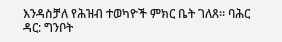እንዳስቻለ የሕዝብ ተወካዮች ምክር ቤት ገለጸ። ባሕር ዳር: ግንቦት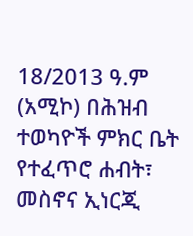18/2013 ዓ.ም (አሚኮ) በሕዝብ ተወካዮች ምክር ቤት የተፈጥሮ ሐብት፣ መስኖና ኢነርጂ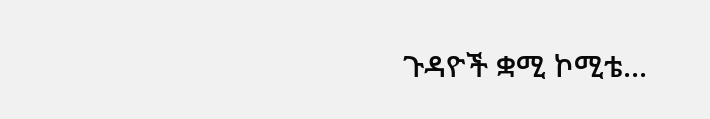ጉዳዮች ቋሚ ኮሚቴ...